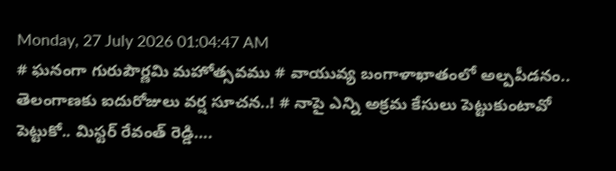Monday, 27 July 2026 01:04:47 AM
# ఘనంగా గురుపౌర్ణమి మహోత్సవము # వాయువ్య బంగాళాఖాతంలో అల్పపీడనం.. తెలంగాణకు ఐదురోజులు వర్ష సూచన..! # నాపై ఎన్ని అక్రమ కేసులు పెట్టుకుంటావో పెట్టుకో.. మిస్టర్ రేవంత్ రెడ్డి….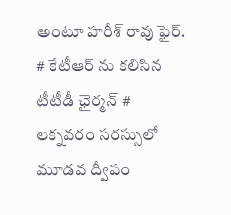అంటూ హరీశ్ రావు ఫైర్. # కేటీఆర్ ను కలిసిన టీటీడీ ఛైర్మన్ # లక్నవరం సరస్సులో మూడవ ద్వీపం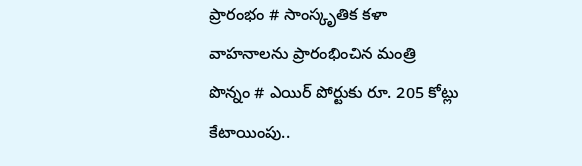ప్రారంభం # సాంస్కృతిక కళా వాహనాలను ప్రారంభించిన మంత్రి పొన్నం # ఎయిర్ పోర్టుకు రూ. 205 కోట్లు కేటాయింపు..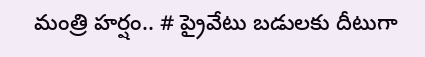మంత్రి హర్షం.. # ప్రైవేటు బడులకు దీటుగా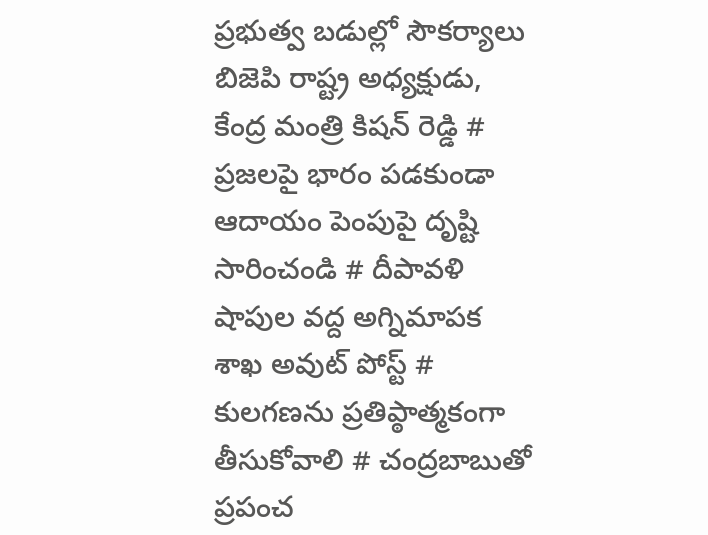ప్రభుత్వ బడుల్లో సౌకర్యాలు బిజెపి రాష్ట్ర అధ్యక్షుడు, కేంద్ర మంత్రి కిషన్ రెడ్డి # ప్రజలపై భారం పడకుండా ఆదాయం పెంపుపై దృష్టి సారించండి # దీపావళి షాపుల వద్ద అగ్నిమాపక శాఖ అవుట్ పోస్ట్ # కులగణను ప్రతిప్ఠాత్మకంగా తీసుకోవాలి # చంద్రబాబుతో ప్రపంచ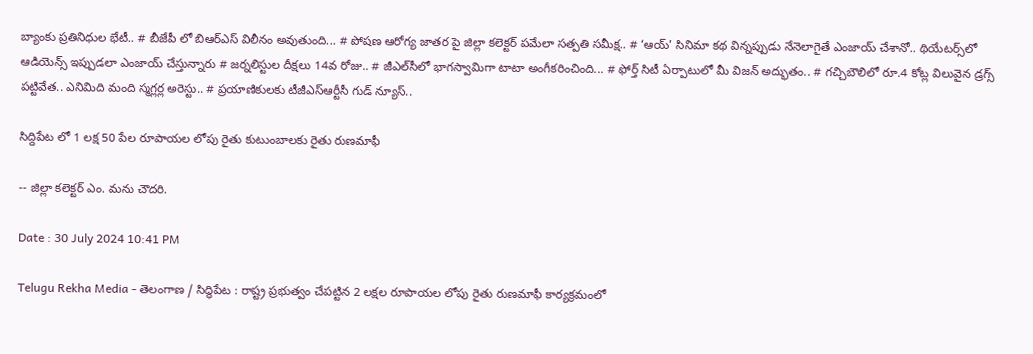బ్యాంకు ప్రతినిధుల భేటీ.. # బీజేపీ లో బిఆర్ఎస్ విలీనం అవుతుంది... # పోషణ ఆరోగ్య జాతర పై జిల్లా కలెక్టర్ పమేలా సత్పతి సమీక్ష.. # ‘ఆయ్’ సినిమా కథ విన్నప్పుడు నేనెలాగైతే ఎంజాయ్ చేశానో.. థియేట‌ర్స్‌లో ఆడియెన్స్ ఇప్పుడ‌లా ఎంజాయ్ చేస్తున్నారు # జర్నలిస్టుల దీక్షలు 14వ రోజు.. # జీఎల్‌సీలో భాగస్వామిగా టాటా అంగీకరించింది... # ఫోర్త్ సిటీ ఏర్పాటులో మీ విజ‌న్ అద్భుతం.. # గచ్చిబౌలిలో రూ.4 కోట్ల విలువైన డ్రగ్స్ పట్టివేత.. ఎనిమిది మంది స్మగ్లర్ల అరెస్టు.. # ప్రయాణికులకు టీజీఎస్‌ఆర్టీసీ గుడ్ న్యూస్..

సిద్దిపేట లో 1 లక్ష 50 పేల రూపాయల లోపు రైతు కుటుంబాలకు రైతు రుణమాఫీ

-- జిల్లా కలెక్టర్ ఎం. మను చౌదరి.

Date : 30 July 2024 10:41 PM

Telugu Rekha Media - తెలంగాణ / సిద్ధిపేట : రాష్ట్ర ప్రభుత్వం చేపట్టిన 2 లక్షల రూపాయల లోపు రైతు రుణమాఫీ కార్యక్రమంలో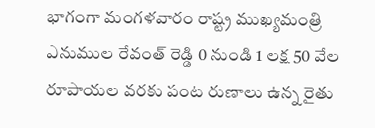భాగంగా మంగళవారం రాష్ట్ర ముఖ్యమంత్రి ఎనుముల రేవంత్ రెడ్డి 0 నుండి 1 లక్ష 50 వేల రూపాయల వరకు పంట రుణాలు ఉన్న రైతు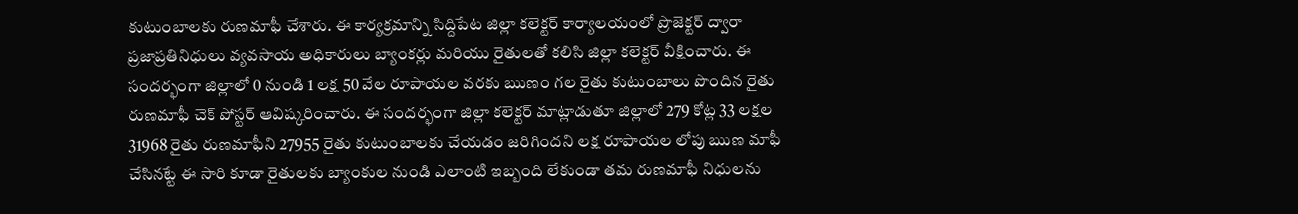కుటుంబాలకు రుణమాఫీ చేశారు. ఈ కార్యక్రమాన్ని సిద్దిపేట జిల్లా కలెక్టర్ కార్యాలయంలో ప్రొజెక్టర్ ద్వారా ప్రజాప్రతినిధులు వ్యవసాయ అధికారులు బ్యాంకర్లు మరియు రైతులతో కలిసి జిల్లా కలెక్టర్ వీక్షించారు. ఈ సందర్భంగా జిల్లాలో 0 నుండి 1 లక్ష 50 వేల రూపాయల వరకు ఋణం గల రైతు కుటుంబాలు పొందిన రైతు రుణమాఫీ చెక్ పోస్టర్ ఆవిష్కరించారు. ఈ సందర్భంగా జిల్లా కలెక్టర్ మాట్లాడుతూ జిల్లాలో 279 కోట్ల 33 లక్షల 31968 రైతు రుణమాఫీని 27955 రైతు కుటుంబాలకు చేయడం జరిగిందని లక్ష రూపాయల లోపు ఋణ మాఫీ చేసినట్టే ఈ సారి కూడా రైతులకు బ్యాంకుల నుండి ఎలాంటి ఇబ్బంది లేకుండా తమ రుణమాఫీ నిధులను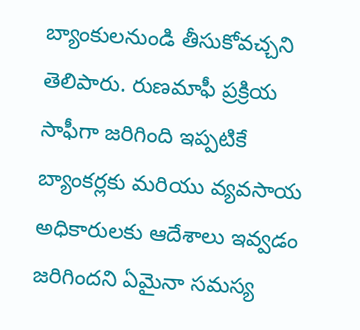బ్యాంకులనుండి తీసుకోవచ్చని తెలిపారు. రుణమాఫీ ప్రక్రియ సాఫీగా జరిగింది ఇప్పటికే బ్యాంకర్లకు మరియు వ్యవసాయ అధికారులకు ఆదేశాలు ఇవ్వడం జరిగిందని ఏమైనా సమస్య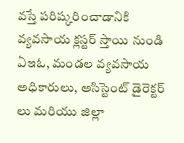వస్తే పరిష్కరించాడానికి వ్యవసాయ క్లస్టర్ స్తాయి నుండి ఏఇఓ, మండల వ్యవసాయ అధికారులు, అసిస్టెంట్ డైరెక్టర్ లు మరియు జిల్లా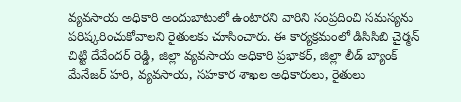వ్యవసాయ అధికారి అందుబాటులో ఉంటారని వారిని సంప్రదించి సమస్యను పరిష్కరించుకోవాలని రైతులకు చూసించారు. ఈ కార్యక్రమంలో డిసిసిబి చైర్మన్ చిట్టి దేవేందర్ రెడ్డి, జిల్లా వ్యవసాయ అధికారి ప్రభాకర్, జిల్లా లీడ్ బ్యాంక్ మేనేజర్ హరి, వ్యవసాయ, సహకార శాఖల అధికారులు, రైతులు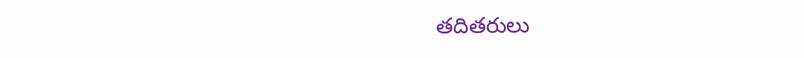తదితరులు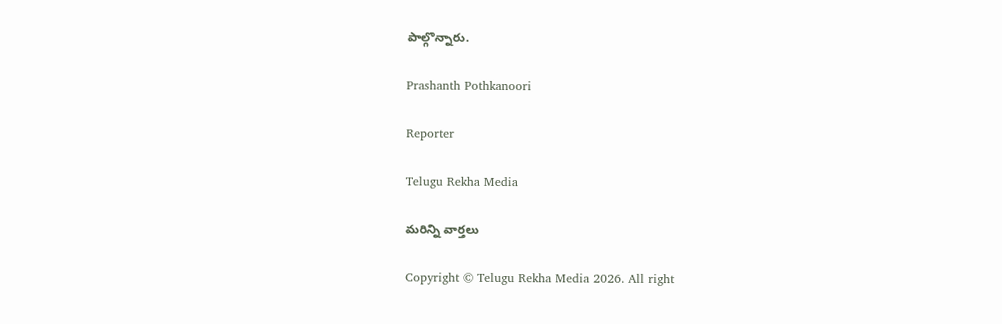పాల్గొన్నారు.

Prashanth Pothkanoori

Reporter

Telugu Rekha Media

మరిన్ని వార్తలు

Copyright © Telugu Rekha Media 2026. All right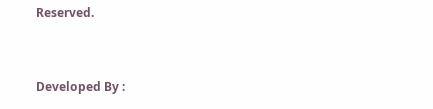Reserved.



Developed By :